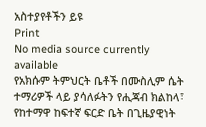አስተያየቶችን ይዩ
Print
No media source currently available
የአክሱም ትምህርት ቤቶች በሙስሊም ሴት ተማሪዎች ላይ ያሳለፉትን የሒጃብ ክልከላ፣ የከተማዋ ከፍተኛ ፍርድ ቤት በጊዜያዊነት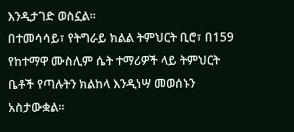እንዲታገድ ወስኗል።
በተመሳሳይ፣ የትግራይ ክልል ትምህርት ቢሮ፣ በ159 የከተማዋ ሙስሊም ሴት ተማሪዎች ላይ ትምህርት ቤቶች የጣሉትን ክልከላ እንዲነሣ መወሰኑን አስታውቋል።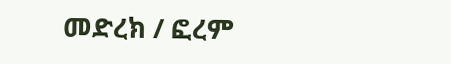መድረክ / ፎረም